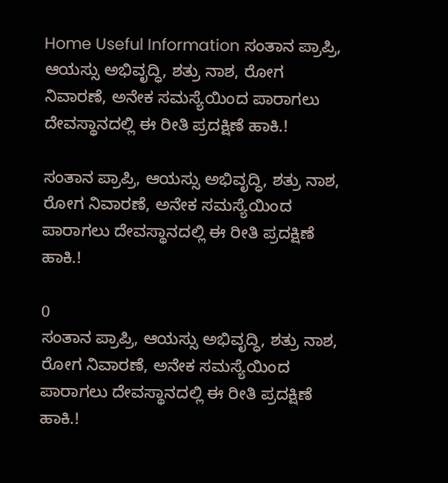Home Useful Information ಸಂತಾನ ಪ್ರಾಪ್ರಿ, ಆಯಸ್ಸು ಅಭಿವೃದ್ಧಿ, ಶತ್ರು ನಾಶ, ರೋಗ ನಿವಾರಣೆ, ಅನೇಕ ಸಮಸ್ಯೆಯಿಂದ ಪಾರಾಗಲು ದೇವಸ್ಥಾನದಲ್ಲಿ ಈ ರೀತಿ ಪ್ರದಕ್ಷಿಣೆ ಹಾಕಿ.!

ಸಂತಾನ ಪ್ರಾಪ್ರಿ, ಆಯಸ್ಸು ಅಭಿವೃದ್ಧಿ, ಶತ್ರು ನಾಶ, ರೋಗ ನಿವಾರಣೆ, ಅನೇಕ ಸಮಸ್ಯೆಯಿಂದ ಪಾರಾಗಲು ದೇವಸ್ಥಾನದಲ್ಲಿ ಈ ರೀತಿ ಪ್ರದಕ್ಷಿಣೆ ಹಾಕಿ.!

0
ಸಂತಾನ ಪ್ರಾಪ್ರಿ, ಆಯಸ್ಸು ಅಭಿವೃದ್ಧಿ, ಶತ್ರು ನಾಶ, ರೋಗ ನಿವಾರಣೆ, ಅನೇಕ ಸಮಸ್ಯೆಯಿಂದ ಪಾರಾಗಲು ದೇವಸ್ಥಾನದಲ್ಲಿ ಈ ರೀತಿ ಪ್ರದಕ್ಷಿಣೆ ಹಾಕಿ.!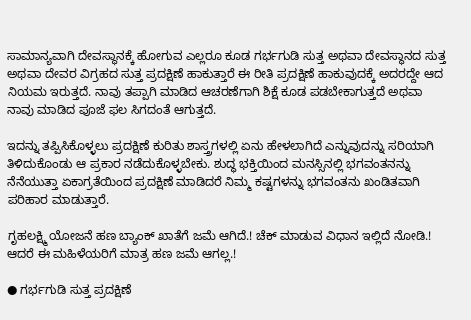ಸಾಮಾನ್ಯವಾಗಿ ದೇವಸ್ಥಾನಕ್ಕೆ ಹೋಗುವ ಎಲ್ಲರೂ ಕೂಡ ಗರ್ಭಗುಡಿ ಸುತ್ತ ಅಥವಾ ದೇವಸ್ಥಾನದ ಸುತ್ತ ಅಥವಾ ದೇವರ ವಿಗ್ರಹದ ಸುತ್ತ ಪ್ರದಕ್ಷಿಣೆ ಹಾಕುತ್ತಾರೆ ಈ ರೀತಿ ಪ್ರದಕ್ಷಿಣೆ ಹಾಕುವುದಕ್ಕೆ ಅದರದ್ದೇ ಆದ ನಿಯಮ ಇರುತ್ತದೆ. ನಾವು ತಪ್ಪಾಗಿ ಮಾಡಿದ ಆಚರಣೆಗಾಗಿ ಶಿಕ್ಷೆ ಕೂಡ ಪಡಬೇಕಾಗುತ್ತದೆ ಅಥವಾ ನಾವು ಮಾಡಿದ ಪೂಜೆ ಫಲ ಸಿಗದಂತೆ ಆಗುತ್ತದೆ.

ಇದನ್ನು ತಪ್ಪಿಸಿಕೊಳ್ಳಲು ಪ್ರದಕ್ಷಿಣೆ ಕುರಿತು ಶಾಸ್ತ್ರಗಳಲ್ಲಿ ಏನು ಹೇಳಲಾಗಿದೆ ಎನ್ನುವುದನ್ನು ಸರಿಯಾಗಿ ತಿಳಿದುಕೊಂಡು ಆ ಪ್ರಕಾರ ನಡೆದುಕೊಳ್ಳಬೇಕು. ಶುದ್ಧ ಭಕ್ತಿಯಿಂದ ಮನಸ್ಸಿನಲ್ಲಿ ಭಗವಂತನನ್ನು ನೆನೆಯುತ್ತಾ ಏಕಾಗ್ರತೆಯಿಂದ ಪ್ರದಕ್ಷಿಣೆ ಮಾಡಿದರೆ ನಿಮ್ಮ ಕಷ್ಟಗಳನ್ನು ಭಗವಂತನು ಖಂಡಿತವಾಗಿ ಪರಿಹಾರ ಮಾಡುತ್ತಾರೆ.

ಗೃಹಲಕ್ಷ್ಮಿ ಯೋಜನೆ ಹಣ ಬ್ಯಾಂಕ್ ಖಾತೆಗೆ ಜಮೆ ಆಗಿದೆ.! ಚೆಕ್ ಮಾಡುವ ವಿಧಾನ ಇಲ್ಲಿದೆ ನೋಡಿ.! ಆದರೆ ಈ ಮಹಿಳೆಯರಿಗೆ ಮಾತ್ರ ಹಣ ಜಮೆ ಆಗಲ್ಲ.!

● ಗರ್ಭಗುಡಿ ಸುತ್ತ ಪ್ರದಕ್ಷಿಣೆ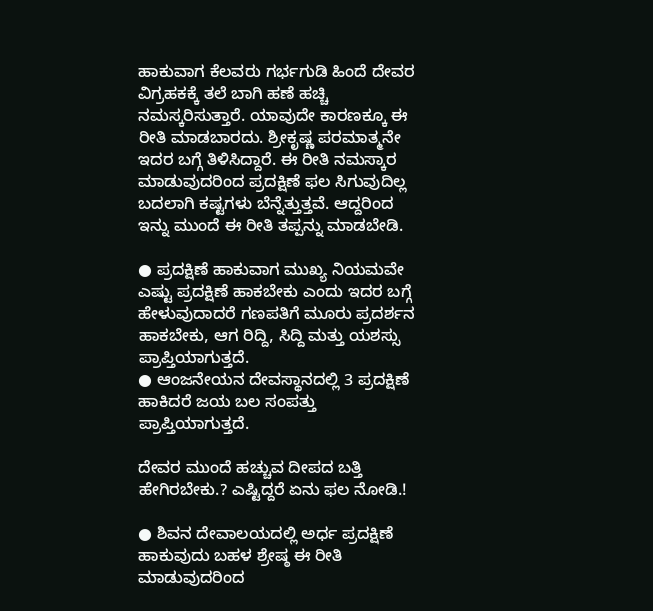ಹಾಕುವಾಗ ಕೆಲವರು ಗರ್ಭಗುಡಿ ಹಿಂದೆ ದೇವರ ವಿಗ್ರಹಕಕ್ಕೆ ತಲೆ ಬಾಗಿ ಹಣೆ ಹಚ್ಚಿ ನಮಸ್ಕರಿಸುತ್ತಾರೆ. ಯಾವುದೇ ಕಾರಣಕ್ಕೂ ಈ ರೀತಿ ಮಾಡಬಾರದು. ಶ್ರೀಕೃಷ್ಣ ಪರಮಾತ್ಮನೇ ಇದರ ಬಗ್ಗೆ ತಿಳಿಸಿದ್ದಾರೆ. ಈ ರೀತಿ ನಮಸ್ಕಾರ ಮಾಡುವುದರಿಂದ ಪ್ರದಕ್ಷಿಣೆ ಫಲ ಸಿಗುವುದಿಲ್ಲ ಬದಲಾಗಿ ಕಷ್ಟಗಳು ಬೆನ್ನೆತ್ತುತ್ತವೆ. ಆದ್ದರಿಂದ ಇನ್ನು ಮುಂದೆ ಈ ರೀತಿ ತಪ್ಪನ್ನು ಮಾಡಬೇಡಿ.

● ಪ್ರದಕ್ಷಿಣೆ ಹಾಕುವಾಗ ಮುಖ್ಯ ನಿಯಮವೇ ಎಷ್ಟು ಪ್ರದಕ್ಷಿಣೆ ಹಾಕಬೇಕು ಎಂದು ಇದರ ಬಗ್ಗೆ ಹೇಳುವುದಾದರೆ ಗಣಪತಿಗೆ ಮೂರು ಪ್ರದರ್ಶನ ಹಾಕಬೇಕು, ಆಗ ರಿದ್ದಿ, ಸಿದ್ದಿ ಮತ್ತು ಯಶಸ್ಸು ಪ್ರಾಪ್ತಿಯಾಗುತ್ತದೆ.
● ಆಂಜನೇಯನ ದೇವಸ್ಥಾನದಲ್ಲಿ 3 ಪ್ರದಕ್ಷಿಣೆ ಹಾಕಿದರೆ ಜಯ ಬಲ ಸಂಪತ್ತು ಪ್ರಾಪ್ತಿಯಾಗುತ್ತದೆ.

ದೇವರ ಮುಂದೆ ಹಚ್ಚುವ ದೀಪದ ಬತ್ತಿ ಹೇಗಿರಬೇಕು.? ಎಷ್ಟಿದ್ದರೆ ಏನು ಫಲ ನೋಡಿ.!

● ಶಿವನ ದೇವಾಲಯದಲ್ಲಿ ಅರ್ಧ ಪ್ರದಕ್ಷಿಣೆ ಹಾಕುವುದು ಬಹಳ ಶ್ರೇಷ್ಠ ಈ ರೀತಿ ಮಾಡುವುದರಿಂದ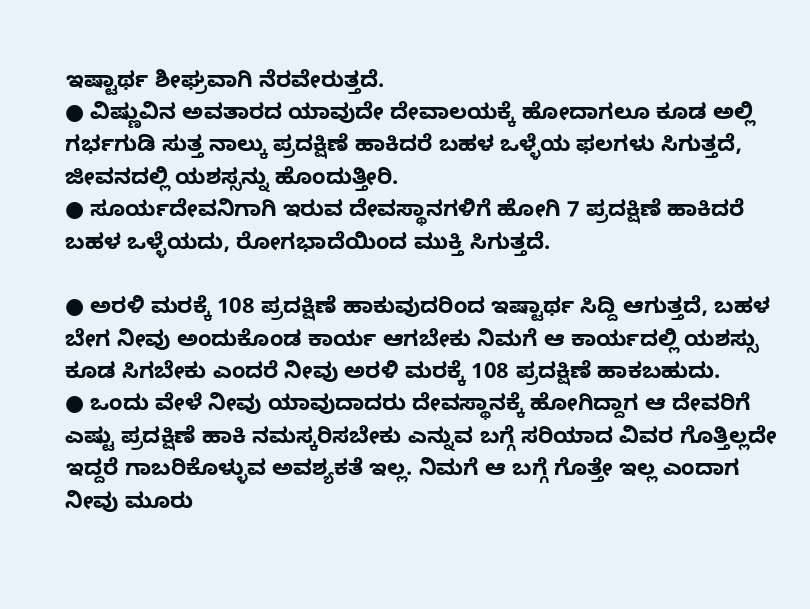ಇಷ್ಟಾರ್ಥ ಶೀಘ್ರವಾಗಿ ನೆರವೇರುತ್ತದೆ.
● ವಿಷ್ಣುವಿನ ಅವತಾರದ ಯಾವುದೇ ದೇವಾಲಯಕ್ಕೆ ಹೋದಾಗಲೂ ಕೂಡ ಅಲ್ಲಿ ಗರ್ಭಗುಡಿ ಸುತ್ತ ನಾಲ್ಕು ಪ್ರದಕ್ಷಿಣೆ ಹಾಕಿದರೆ ಬಹಳ ಒಳ್ಳೆಯ ಫಲಗಳು ಸಿಗುತ್ತದೆ, ಜೀವನದಲ್ಲಿ ಯಶಸ್ಸನ್ನು ಹೊಂದುತ್ತೀರಿ.
● ಸೂರ್ಯದೇವನಿಗಾಗಿ ಇರುವ ದೇವಸ್ಥಾನಗಳಿಗೆ ಹೋಗಿ 7 ಪ್ರದಕ್ಷಿಣೆ ಹಾಕಿದರೆ ಬಹಳ ಒಳ್ಳೆಯದು, ರೋಗಭಾದೆಯಿಂದ ಮುಕ್ತಿ ಸಿಗುತ್ತದೆ.

● ಅರಳಿ ಮರಕ್ಕೆ 108 ಪ್ರದಕ್ಷಿಣೆ ಹಾಕುವುದರಿಂದ ಇಷ್ಟಾರ್ಥ ಸಿದ್ದಿ ಆಗುತ್ತದೆ, ಬಹಳ ಬೇಗ ನೀವು ಅಂದುಕೊಂಡ ಕಾರ್ಯ ಆಗಬೇಕು ನಿಮಗೆ ಆ ಕಾರ್ಯದಲ್ಲಿ ಯಶಸ್ಸು ಕೂಡ ಸಿಗಬೇಕು ಎಂದರೆ ನೀವು ಅರಳಿ ಮರಕ್ಕೆ 108 ಪ್ರದಕ್ಷಿಣೆ ಹಾಕಬಹುದು.
● ಒಂದು ವೇಳೆ ನೀವು ಯಾವುದಾದರು ದೇವಸ್ಥಾನಕ್ಕೆ ಹೋಗಿದ್ದಾಗ ಆ ದೇವರಿಗೆ ಎಷ್ಟು ಪ್ರದಕ್ಷಿಣೆ ಹಾಕಿ ನಮಸ್ಕರಿಸಬೇಕು ಎನ್ನುವ ಬಗ್ಗೆ ಸರಿಯಾದ ವಿವರ ಗೊತ್ತಿಲ್ಲದೇ ಇದ್ದರೆ ಗಾಬರಿಕೊಳ್ಳುವ ಅವಶ್ಯಕತೆ ಇಲ್ಲ. ನಿಮಗೆ ಆ ಬಗ್ಗೆ ಗೊತ್ತೇ ಇಲ್ಲ ಎಂದಾಗ ನೀವು ಮೂರು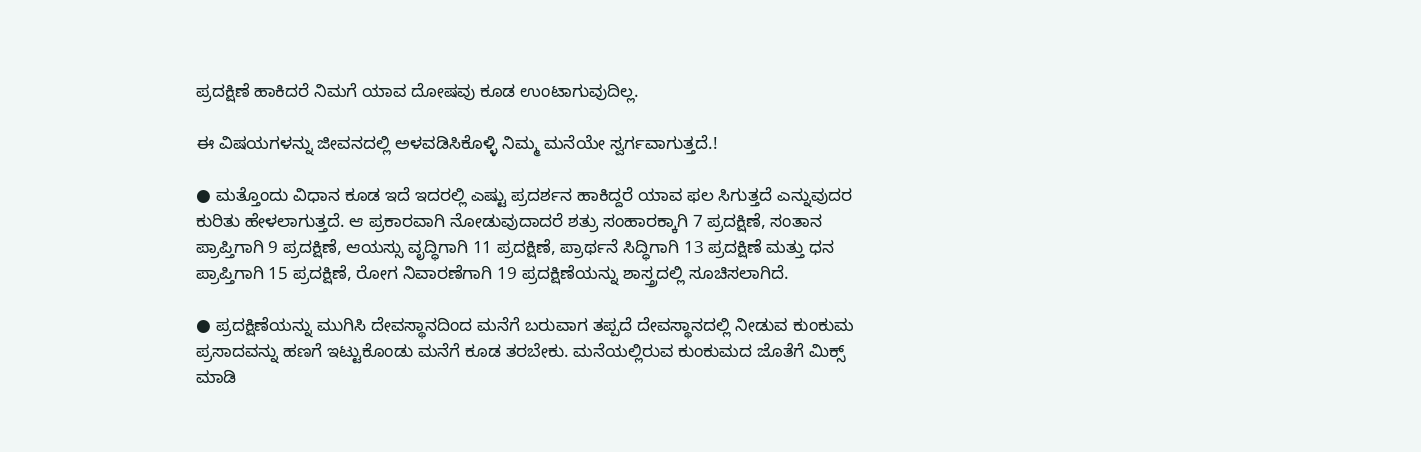ಪ್ರದಕ್ಷಿಣೆ ಹಾಕಿದರೆ ನಿಮಗೆ ಯಾವ ದೋಷವು ಕೂಡ ಉಂಟಾಗುವುದಿಲ್ಲ.

ಈ ವಿಷಯಗಳನ್ನು ಜೀವನದಲ್ಲಿ ಅಳವಡಿಸಿಕೊಳ್ಳಿ ನಿಮ್ಮ ಮನೆಯೇ ಸ್ವರ್ಗವಾಗುತ್ತದೆ.!

● ಮತ್ತೊಂದು ವಿಧಾನ ಕೂಡ ಇದೆ ಇದರಲ್ಲಿ ಎಷ್ಟು ಪ್ರದರ್ಶನ ಹಾಕಿದ್ದರೆ ಯಾವ ಫಲ ಸಿಗುತ್ತದೆ ಎನ್ನುವುದರ ಕುರಿತು ಹೇಳಲಾಗುತ್ತದೆ. ಆ ಪ್ರಕಾರವಾಗಿ ನೋಡುವುದಾದರೆ ಶತ್ರು ಸಂಹಾರಕ್ಕಾಗಿ 7 ಪ್ರದಕ್ಷಿಣೆ, ಸಂತಾನ ಪ್ರಾಪ್ತಿಗಾಗಿ 9 ಪ್ರದಕ್ಷಿಣೆ, ಆಯಸ್ಸು ವೃದ್ಧಿಗಾಗಿ 11 ಪ್ರದಕ್ಷಿಣೆ, ಪ್ರಾರ್ಥನೆ ಸಿದ್ಧಿಗಾಗಿ 13 ಪ್ರದಕ್ಷಿಣೆ ಮತ್ತು ಧನ ಪ್ರಾಪ್ತಿಗಾಗಿ 15 ಪ್ರದಕ್ಷಿಣೆ, ರೋಗ ನಿವಾರಣೆಗಾಗಿ 19 ಪ್ರದಕ್ಷಿಣೆಯನ್ನು ಶಾಸ್ತ್ರದಲ್ಲಿ ಸೂಚಿಸಲಾಗಿದೆ.

● ಪ್ರದಕ್ಷಿಣೆಯನ್ನು ಮುಗಿಸಿ ದೇವಸ್ಥಾನದಿಂದ ಮನೆಗೆ ಬರುವಾಗ ತಪ್ಪದೆ ದೇವಸ್ಥಾನದಲ್ಲಿ ನೀಡುವ ಕುಂಕುಮ ಪ್ರಸಾದವನ್ನು ಹಣಗೆ ಇಟ್ಟುಕೊಂಡು ಮನೆಗೆ ಕೂಡ ತರಬೇಕು. ಮನೆಯಲ್ಲಿರುವ ಕುಂಕುಮದ ಜೊತೆಗೆ ಮಿಕ್ಸ್ ಮಾಡಿ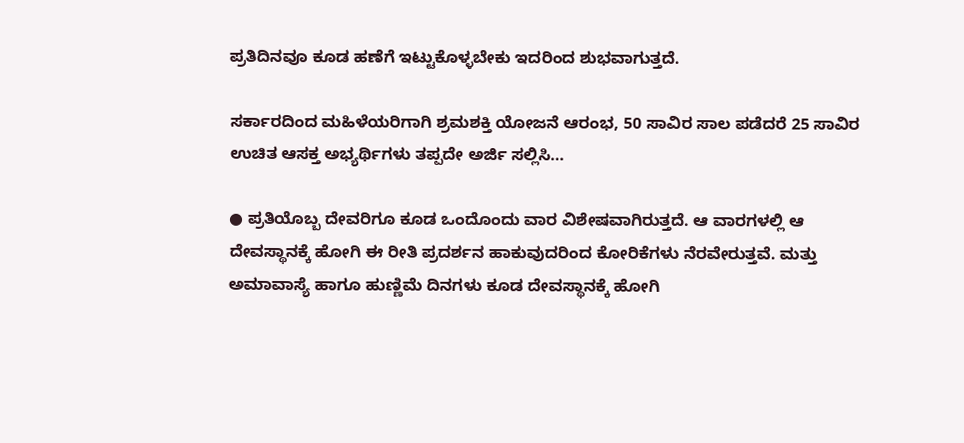ಪ್ರತಿದಿನವೂ ಕೂಡ ಹಣೆಗೆ ಇಟ್ಟುಕೊಳ್ಳಬೇಕು ಇದರಿಂದ ಶುಭವಾಗುತ್ತದೆ.

ಸರ್ಕಾರದಿಂದ ಮಹಿಳೆಯರಿಗಾಗಿ ಶ್ರಮಶಕ್ತಿ ಯೋಜನೆ ಆರಂಭ, 50 ಸಾವಿರ ಸಾಲ ಪಡೆದರೆ 25 ಸಾವಿರ ಉಚಿತ ಆಸಕ್ತ ಅಭ್ಯರ್ಥಿಗಳು ತಪ್ಪದೇ ಅರ್ಜಿ ಸಲ್ಲಿಸಿ…

● ಪ್ರತಿಯೊಬ್ಬ ದೇವರಿಗೂ ಕೂಡ ಒಂದೊಂದು ವಾರ ವಿಶೇಷವಾಗಿರುತ್ತದೆ. ಆ ವಾರಗಳಲ್ಲಿ ಆ ದೇವಸ್ಥಾನಕ್ಕೆ ಹೋಗಿ ಈ ರೀತಿ ಪ್ರದರ್ಶನ ಹಾಕುವುದರಿಂದ ಕೋರಿಕೆಗಳು ನೆರವೇರುತ್ತವೆ. ಮತ್ತು ಅಮಾವಾಸ್ಯೆ ಹಾಗೂ ಹುಣ್ಣಿಮೆ ದಿನಗಳು ಕೂಡ ದೇವಸ್ಥಾನಕ್ಕೆ ಹೋಗಿ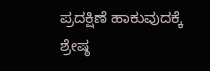ಪ್ರದಕ್ಷಿಣೆ ಹಾಕುವುದಕ್ಕೆ ಶ್ರೇಷ್ಠ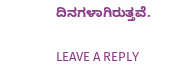ದಿನಗಳಾಗಿರುತ್ತವೆ.

LEAVE A REPLY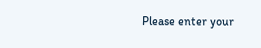Please enter your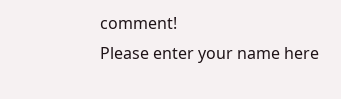comment!
Please enter your name here